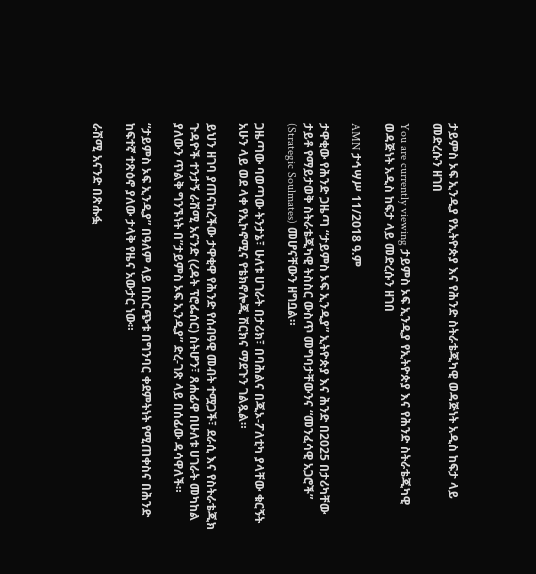ታይምስ ኦፍ ኢንዲያ የኢትዮጵያ እና የሕንድ ስትራቴጂካዊ ወዳጅነት አዲስ ከፍታ ላይ መድረሱን ዘገበ

You are currently viewing ታይምስ ኦፍ ኢንዲያ የኢትዮጵያ እና የሕንድ ስትራቴጂካዊ ወዳጅነት አዲስ ከፍታ ላይ መድረሱን ዘገበ

AMN ታኅሣሥ 11/2018 ዓ.ም

ታዋቂው የሕንድ ጋዜጣ “ታይምስ ኦፍ ኢንዲያ” ኢትዮጵያ እና ሕንድ በ2025 በታሪካቸው ታይቶ የማይታወቅ ስትራቴጂካዊ ትስስር ውስጥ መግባታቸውንና “መንፈሳዊ አጋሮች” (Strategic Soulmates) መሆናቸውን ዘግቧል።

ጋዜጣው ባወጣው ትንታኔ፣ ሁለቱ ሀገራት በታሪክ፣ በባሕልና በጂኦ-ፖለቲካ ያላቸው ቁርኝት አሁን ላይ ወደ ላቀ የኢኮኖሚና የቴክኖሎጂ ሽርክና ማደጉን ገልጿል።

ይህን ዘገባ ያጠናከረችው ታዋቂዋ የሕንድ የሰብዓዊ መብት ተሟጋች፣ ደራሲ እና የስትራቴጂክ ጉዳዮች ተንታኝ ራሽሚ አናንድ (ረዳት ፕሮፌሰር) ስትሆን፣ ጸሐፊዋ በሁለቱ ሀገራት መካከል ያለውን ጥልቅ ግንኙነት በ”ታይምስ ኦፍ ኢንዲያ” ድረ-ገጽ ላይ በሰፊው ዳሳዋለች።

“ታይምስ ኦፍ ኢንዲያ” በዓለም ላይ በስርጭቱ በግንባር ቀደምትነት የሚጠቀስና በሕንድ ከፍተኛ ተጽዕኖ ያለው ታላቅ የዜና አውታር ነው።

ራሽሚ አናንድ በጽሑፏ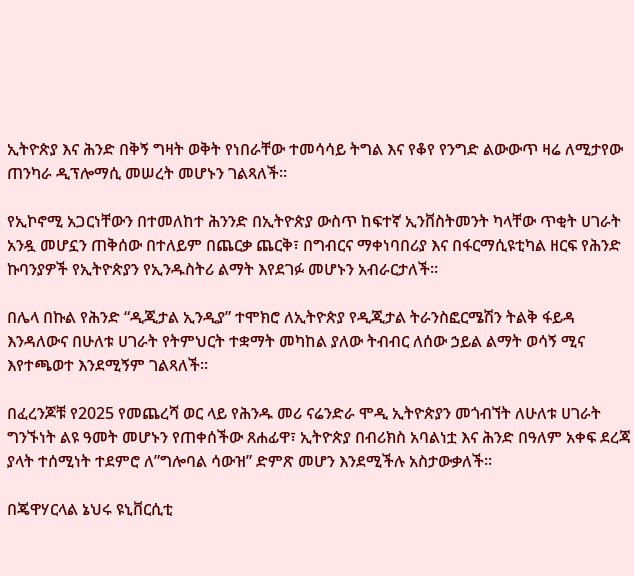ኢትዮጵያ እና ሕንድ በቅኝ ግዛት ወቅት የነበራቸው ተመሳሳይ ትግል እና የቆየ የንግድ ልውውጥ ዛሬ ለሚታየው ጠንካራ ዲፕሎማሲ መሠረት መሆኑን ገልጻለች።

የኢኮኖሚ አጋርነቸውን በተመለከተ ሕንንድ በኢትዮጵያ ውስጥ ከፍተኛ ኢንቨስትመንት ካላቸው ጥቂት ሀገራት አንዷ መሆኗን ጠቅሰው በተለይም በጨርቃ ጨርቅ፣ በግብርና ማቀነባበሪያ እና በፋርማሲዩቲካል ዘርፍ የሕንድ ኩባንያዎች የኢትዮጵያን የኢንዱስትሪ ልማት እየደገፉ መሆኑን አብራርታለች።

በሌላ በኩል የሕንድ “ዲጂታል ኢንዲያ” ተሞክሮ ለኢትዮጵያ የዲጂታል ትራንስፎርሜሽን ትልቅ ፋይዳ እንዳለውና በሁለቱ ሀገራት የትምህርት ተቋማት መካከል ያለው ትብብር ለሰው ኃይል ልማት ወሳኝ ሚና እየተጫወተ እንደሚኝም ገልጻለች።

በፈረንጆቹ የ2025 የመጨረሻ ወር ላይ የሕንዱ መሪ ናሬንድራ ሞዲ ኢትዮጵያን መጎብኘት ለሁለቱ ሀገራት ግንኙነት ልዩ ዓመት መሆኑን የጠቀሰችው ጸሐፊዋ፣ ኢትዮጵያ በብሪክስ አባልነቷ እና ሕንድ በዓለም አቀፍ ደረጃ ያላት ተሰሚነት ተደምሮ ለ”ግሎባል ሳውዝ” ድምጽ መሆን እንደሚችሉ አስታውቃለች።

በጄዋሃርላል ኔህሩ ዩኒቨርሲቲ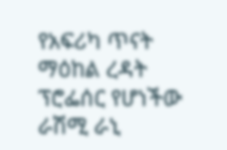የአፍሪካ ጥናት ማዕከል ረዳት ፕሮፌሰር የሆነችው ራሽሚ ራኒ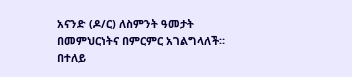አናንድ (ዶ/ር) ለስምንት ዓመታት በመምህርነትና በምርምር አገልግላለች። በተለይ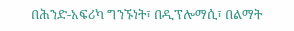በሕንድ-አፍሪካ ግንኙነት፣ በዲፕሎማሲ፣ በልማት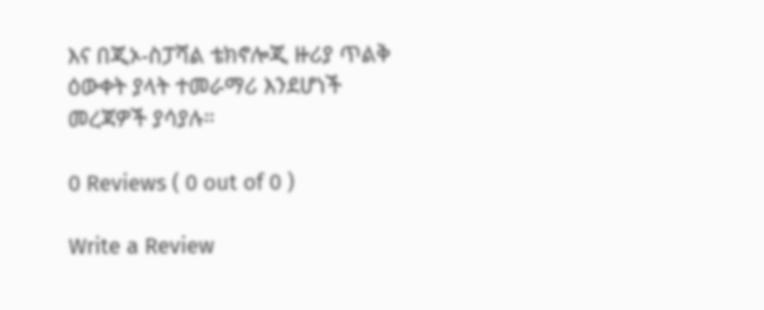እና በጂኦ-ስፓሻል ቴክኖሎጂ ዙሪያ ጥልቅ ዕውቀት ያላት ተመራማሪ እንደሆነች መረጃዎች ያሳያሉ።

0 Reviews ( 0 out of 0 )

Write a Review